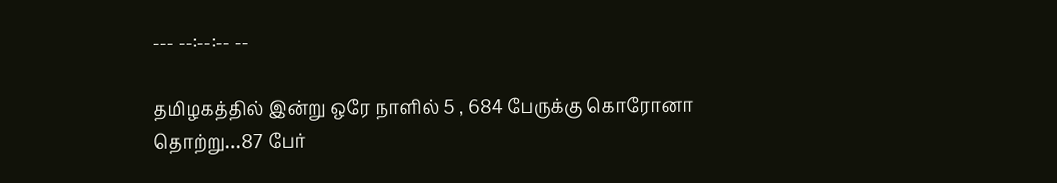--- --:--:-- --

தமிழகத்தில் இன்று ஒரே நாளில் 5 , 684 பேருக்கு கொரோனா தொற்று…87 பேர்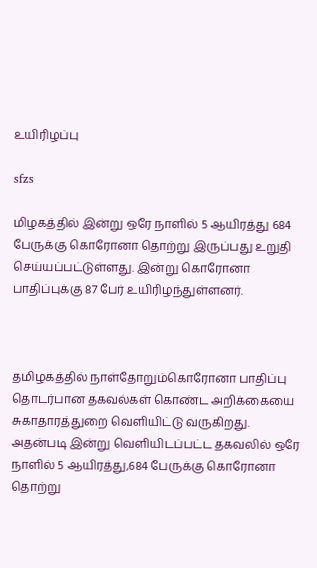உயிரிழப்பு

sfzs

மிழகத்தில் இன்று ஒரே நாளில் 5 ஆயிரத்து 684 பேருக்கு கொரோனா தொற்று இருப்பது உறுதி செய்யப்பட்டுள்ளது. இன்று கொரோனா பாதிப்புக்கு 87 பேர் உயிரிழந்துள்ளனர்.



தமிழகத்தில் நாள்தோறும்கொரோனா பாதிப்பு தொடர்பான தகவல்கள் கொண்ட அறிக்கையை சுகாதாரத்துறை வெளியிட்டு வருகிறது. அதன்படி இன்று வெளியிடப்பட்ட தகவலில் ஒரே நாளில் 5 ஆயிரத்து,684 பேருக்கு கொரோனா தொற்று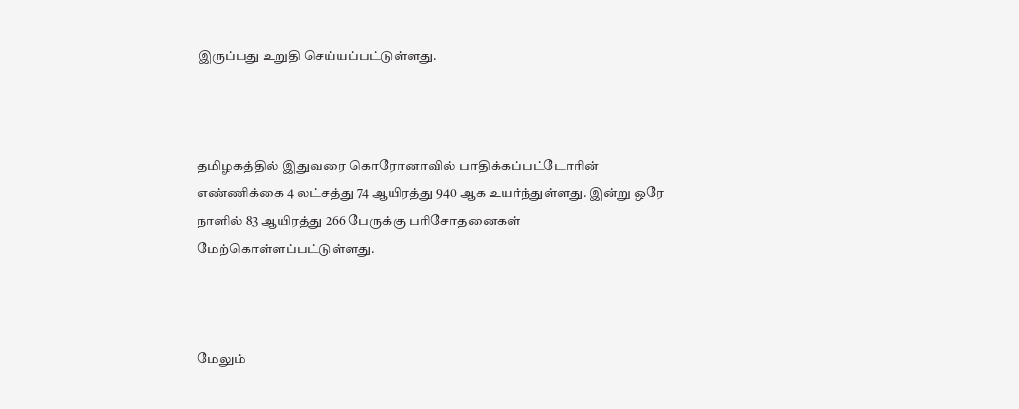இருப்பது உறுதி செய்யப்பட்டுள்ளது.



தமிழகத்தில் இதுவரை கொரோனாவில் பாதிக்கப்பட்டோரின் எண்ணிக்கை 4 லட்சத்து 74 ஆயிரத்து 940 ஆக உயர்ந்துள்ளது. இன்று ஒரே நாளில் 83 ஆயிரத்து 266 பேருக்கு பரிசோதனைகள் மேற்கொள்ளப்பட்டுள்ளது.



மேலும்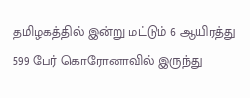தமிழகத்தில் இன்று மட்டும் 6 ஆயிரத்து 599 பேர் கொரோனாவில் இருந்து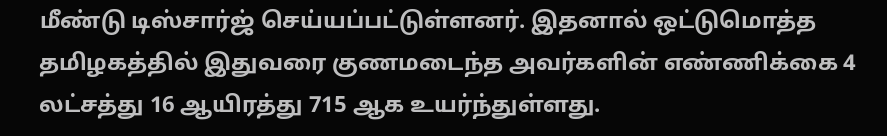மீண்டு டிஸ்சார்ஜ் செய்யப்பட்டுள்ளனர். இதனால் ஒட்டுமொத்த தமிழகத்தில் இதுவரை குணமடைந்த அவர்களின் எண்ணிக்கை 4 லட்சத்து 16 ஆயிரத்து 715 ஆக உயர்ந்துள்ளது.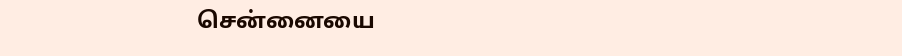சென்னையை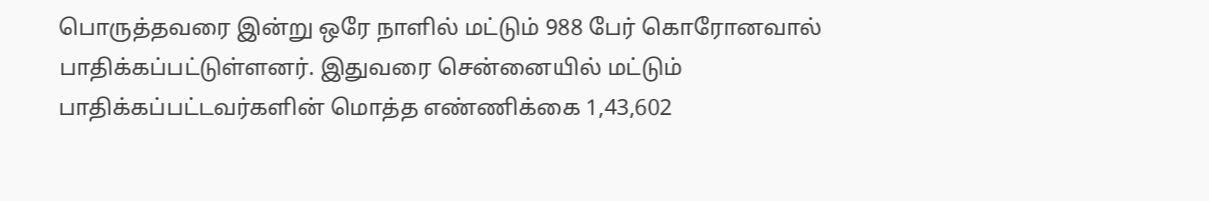பொருத்தவரை இன்று ஒரே நாளில் மட்டும் 988 பேர் கொரோனவால் பாதிக்கப்பட்டுள்ளனர். இதுவரை சென்னையில் மட்டும் பாதிக்கப்பட்டவர்களின் மொத்த எண்ணிக்கை 1,43,602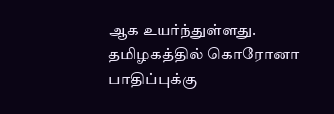ஆக உயர்ந்துள்ளது. தமிழகத்தில் கொரோனா பாதிப்புக்கு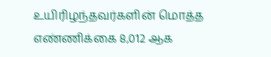உயிரிழந்தவர்களின் மொத்த எண்ணிக்கை 8,012 ஆக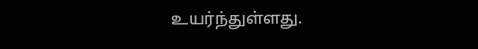உயர்ந்துள்ளது.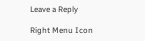Leave a Reply

Right Menu Icon